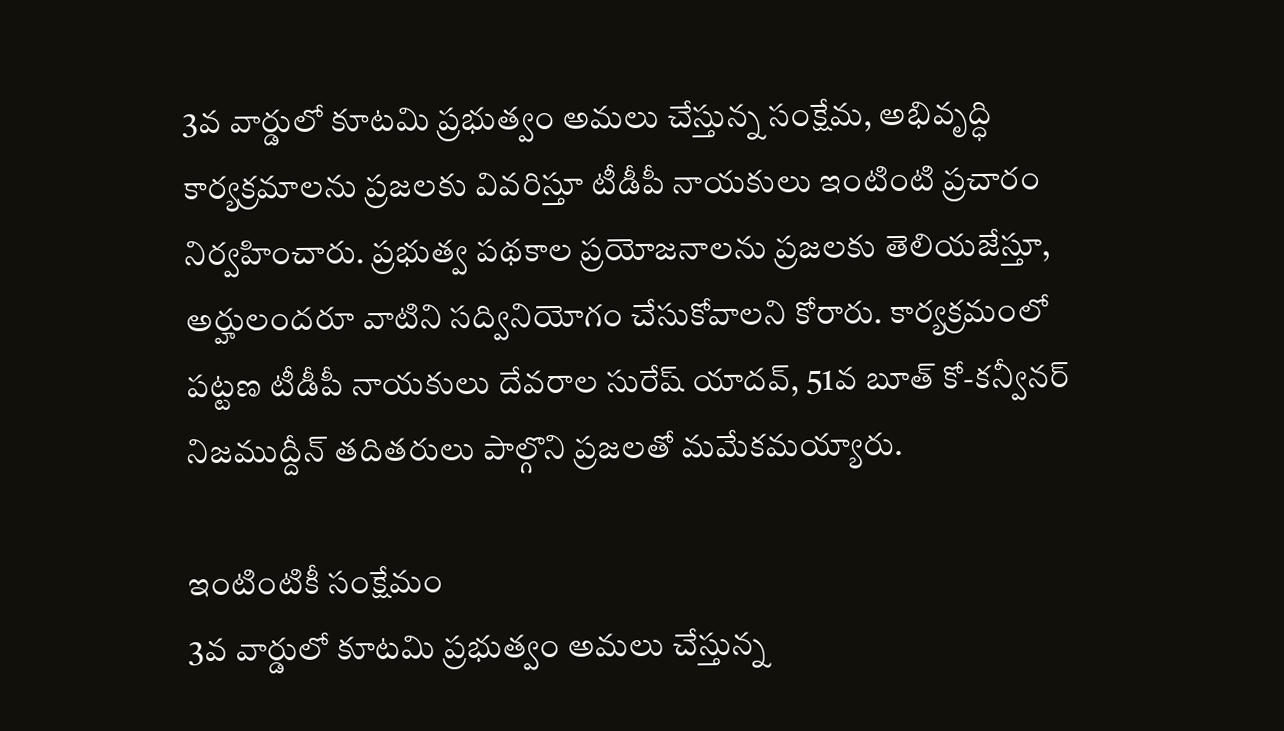3వ వార్డులో కూటమి ప్రభుత్వం అమలు చేస్తున్న సంక్షేమ, అభివృద్ధి కార్యక్రమాలను ప్రజలకు వివరిస్తూ టీడీపీ నాయకులు ఇంటింటి ప్రచారం నిర్వహించారు. ప్రభుత్వ పథకాల ప్రయోజనాలను ప్రజలకు తెలియజేస్తూ, అర్హులందరూ వాటిని సద్వినియోగం చేసుకోవాలని కోరారు. కార్యక్రమంలో పట్టణ టీడీపీ నాయకులు దేవరాల సురేష్ యాదవ్, 51వ బూత్ కో-కన్వీనర్ నిజముద్దీన్ తదితరులు పాల్గొని ప్రజలతో మమేకమయ్యారు.

ఇంటింటికీ సంక్షేమం
3వ వార్డులో కూటమి ప్రభుత్వం అమలు చేస్తున్న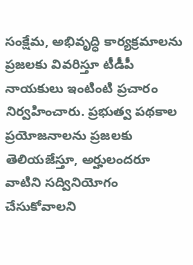సంక్షేమ, అభివృద్ధి కార్యక్రమాలను ప్రజలకు వివరిస్తూ టీడీపీ నాయకులు ఇంటింటి ప్రచారం నిర్వహించారు. ప్రభుత్వ పథకాల ప్రయోజనాలను ప్రజలకు తెలియజేస్తూ, అర్హులందరూ వాటిని సద్వినియోగం చేసుకోవాలని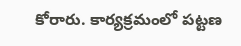కోరారు. కార్యక్రమంలో పట్టణ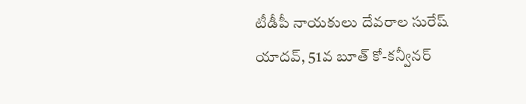టీడీపీ నాయకులు దేవరాల సురేష్ యాదవ్, 51వ బూత్ కో-కన్వీనర్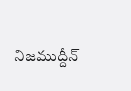నిజముద్దీన్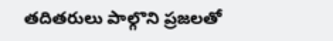తదితరులు పాల్గొని ప్రజలతో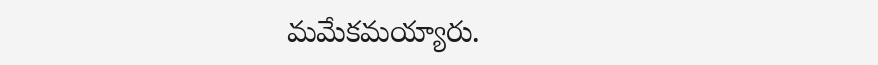మమేకమయ్యారు.